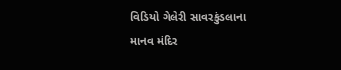વિડિયો ગેલેરી સાવરકુંડલાના માનવ મંદિર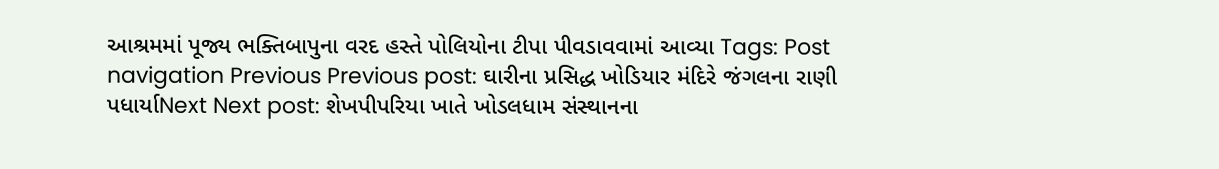આશ્રમમાં પૂજ્ય ભક્તિબાપુના વરદ હસ્તે પોલિયોના ટીપા પીવડાવવામાં આવ્યા Tags: Post navigation Previous Previous post: ઘારીના પ્રસિદ્ધ ખોડિયાર મંદિરે જંગલના રાણી પધાર્યાNext Next post: શેખપીપરિયા ખાતે ખોડલધામ સંસ્થાનના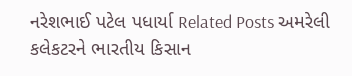નરેશભાઈ પટેલ પધાર્યા Related Posts અમરેલી કલેકટરને ભારતીય કિસાન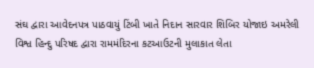સંઘ દ્વારા આવેદનપત્ર પાઠવાયું ટિંબી ખાતે નિદાન સારવાર શિબિર યોજાઇ અમરેલી વિશ્વ હિન્દુ પરિષદ દ્વારા રામમંદિરના કટઆઉટની મુલાકાત લેતા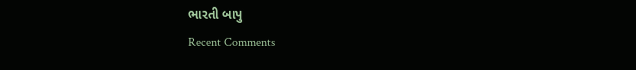ભારતી બાપુ
Recent Comments